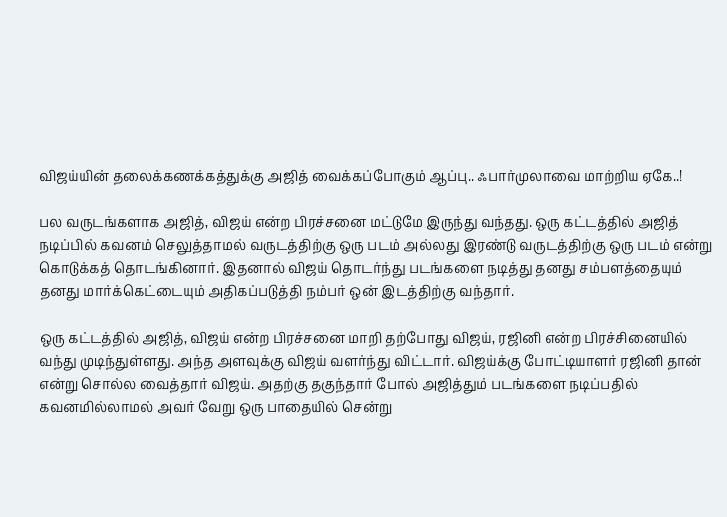விஜய்யின் தலைக்கணக்கத்துக்கு அஜித் வைக்கப்போகும் ஆப்பு.. ஃபார்முலாவை மாற்றிய ஏகே..!

பல வருடங்களாக அஜித், விஜய் என்ற பிரச்சனை மட்டுமே இருந்து வந்தது. ஒரு கட்டத்தில் அஜித் நடிப்பில் கவனம் செலுத்தாமல் வருடத்திற்கு ஒரு படம் அல்லது இரண்டு வருடத்திற்கு ஒரு படம் என்று கொடுக்கத் தொடங்கினார். இதனால் விஜய் தொடர்ந்து படங்களை நடித்து தனது சம்பளத்தையும் தனது மார்க்கெட்டையும் அதிகப்படுத்தி நம்பர் ஒன் இடத்திற்கு வந்தார்.

ஒரு கட்டத்தில் அஜித், விஜய் என்ற பிரச்சனை மாறி தற்போது விஜய், ரஜினி என்ற பிரச்சினையில் வந்து முடிந்துள்ளது. அந்த அளவுக்கு விஜய் வளர்ந்து விட்டார். விஜய்க்கு போட்டியாளர் ரஜினி தான் என்று சொல்ல வைத்தார் விஜய். அதற்கு தகுந்தார் போல் அஜித்தும் படங்களை நடிப்பதில் கவனமில்லாமல் அவர் வேறு ஒரு பாதையில் சென்று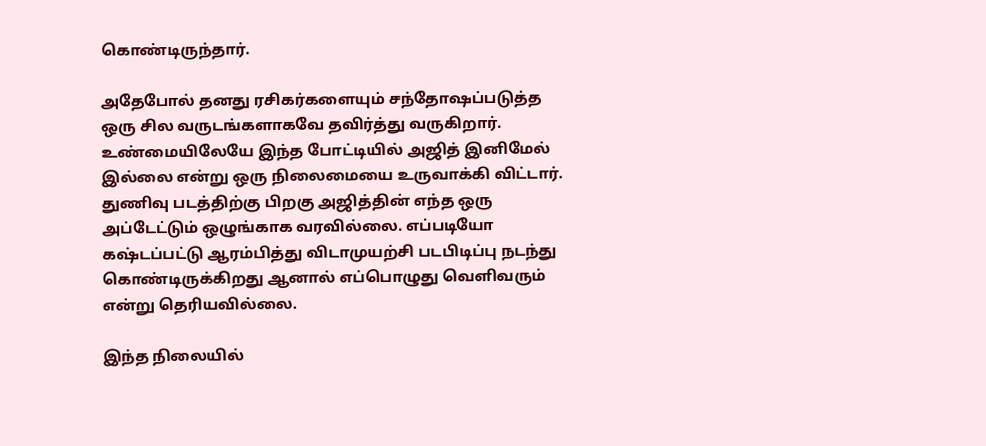கொண்டிருந்தார்.

அதேபோல் தனது ரசிகர்களையும் சந்தோஷப்படுத்த ஒரு சில வருடங்களாகவே தவிர்த்து வருகிறார். உண்மையிலேயே இந்த போட்டியில் அஜித் இனிமேல் இல்லை என்று ஒரு நிலைமையை உருவாக்கி விட்டார். துணிவு படத்திற்கு பிறகு அஜித்தின் எந்த ஒரு அப்டேட்டும் ஒழுங்காக வரவில்லை. எப்படியோ கஷ்டப்பட்டு ஆரம்பித்து விடாமுயற்சி படபிடிப்பு நடந்து கொண்டிருக்கிறது ஆனால் எப்பொழுது வெளிவரும் என்று தெரியவில்லை.

இந்த நிலையில்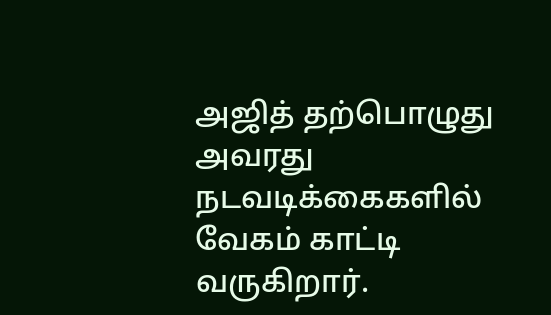அஜித் தற்பொழுது அவரது நடவடிக்கைகளில் வேகம் காட்டி வருகிறார்.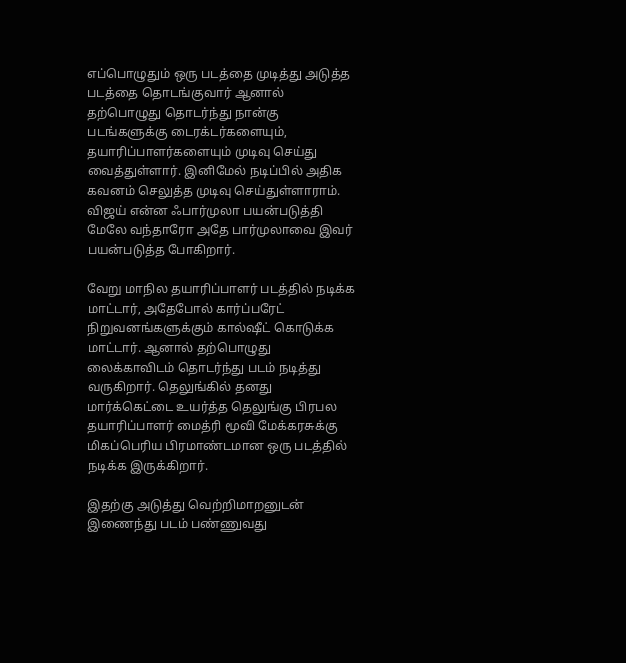எப்பொழுதும் ஒரு படத்தை முடித்து அடுத்த படத்தை தொடங்குவார் ஆனால் தற்பொழுது தொடர்ந்து நான்கு படங்களுக்கு டைரக்டர்களையும், தயாரிப்பாளர்களையும் முடிவு செய்து வைத்துள்ளார். இனிமேல் நடிப்பில் அதிக கவனம் செலுத்த முடிவு செய்துள்ளாராம். விஜய் என்ன ஃபார்முலா பயன்படுத்தி மேலே வந்தாரோ அதே பார்முலாவை இவர் பயன்படுத்த போகிறார்.

வேறு மாநில தயாரிப்பாளர் படத்தில் நடிக்க மாட்டார், அதேபோல் கார்ப்பரேட் நிறுவனங்களுக்கும் கால்ஷீட் கொடுக்க மாட்டார். ஆனால் தற்பொழுது லைக்காவிடம் தொடர்ந்து படம் நடித்து வருகிறார். தெலுங்கில் தனது மார்க்கெட்டை உயர்த்த தெலுங்கு பிரபல தயாரிப்பாளர் மைத்ரி மூவி மேக்கரசுக்கு மிகப்பெரிய பிரமாண்டமான ஒரு படத்தில் நடிக்க இருக்கிறார்.

இதற்கு அடுத்து வெற்றிமாறனுடன் இணைந்து படம் பண்ணுவது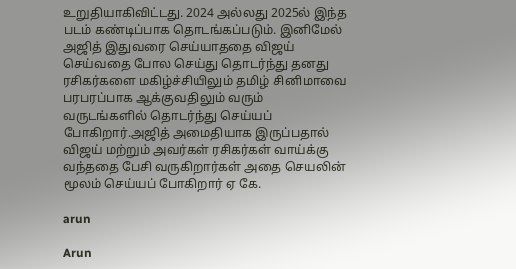உறுதியாகிவிட்டது. 2024 அல்லது 2025ல் இந்த படம் கண்டிப்பாக தொடங்கப்படும். இனிமேல் அஜித் இதுவரை செய்யாததை விஜய் செய்வதை போல செய்து தொடர்ந்து தனது ரசிகர்களை மகிழ்ச்சியிலும் தமிழ் சினிமாவை பரபரப்பாக ஆக்குவதிலும் வரும் வருடங்களில் தொடர்ந்து செய்யப் போகிறார்.அஜித் அமைதியாக இருப்பதால் விஜய் மற்றும் அவர்கள் ரசிகர்கள் வாய்க்கு வந்ததை பேசி வருகிறார்கள் அதை செயலின் மூலம் செய்யப் போகிறார் ஏ கே.

arun

Arun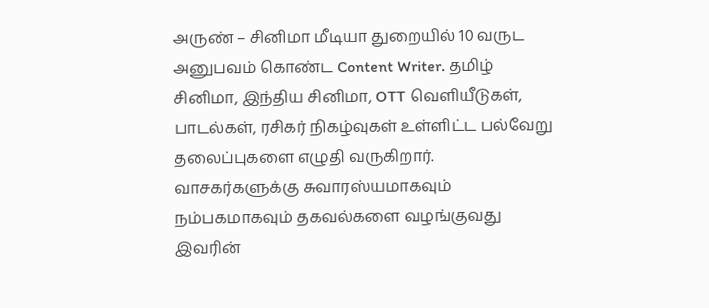அருண் – சினிமா மீடியா துறையில் 10 வருட அனுபவம் கொண்ட Content Writer. தமிழ் சினிமா, இந்திய சினிமா, OTT வெளியீடுகள், பாடல்கள், ரசிகர் நிகழ்வுகள் உள்ளிட்ட பல்வேறு தலைப்புகளை எழுதி வருகிறார். வாசகர்களுக்கு சுவாரஸ்யமாகவும் நம்பகமாகவும் தகவல்களை வழங்குவது இவரின்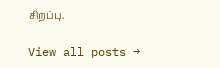சிறப்பு.

View all posts →